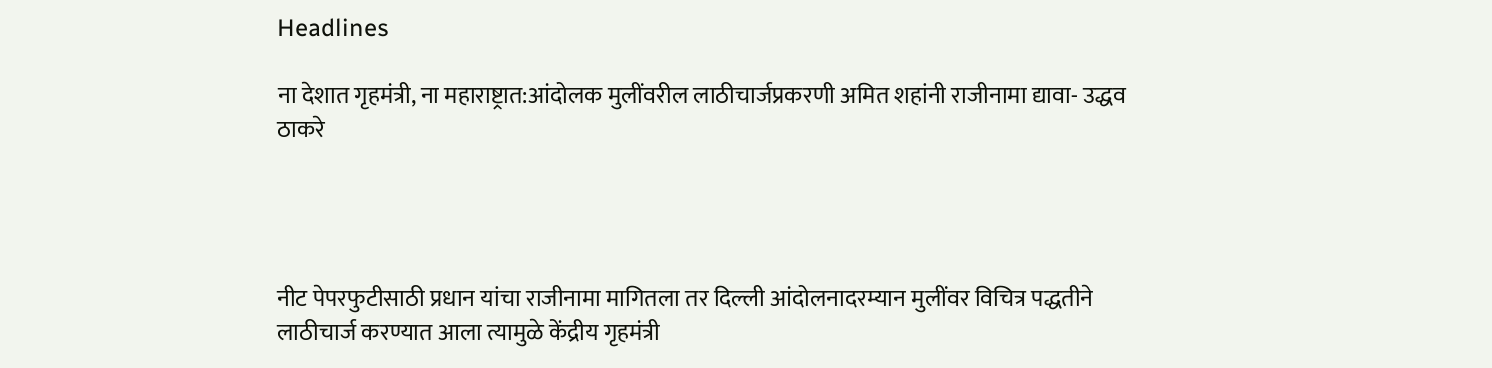Headlines

ना देशात गृहमंत्री, ना महाराष्ट्रात:आंदोलक मुलींवरील लाठीचार्जप्रकरणी अमित शहांनी राजीनामा द्यावा- उद्धव ठाकरे




नीट पेपरफुटीसाठी प्रधान यांचा राजीनामा मागितला तर दिल्ली आंदोलनादरम्यान मुलींवर विचित्र पद्धतीने लाठीचार्ज करण्यात आला त्यामुळे केंद्रीय गृहमंत्री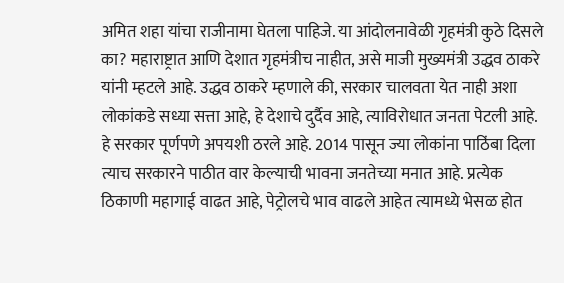अमित शहा यांचा राजीनामा घेतला पाहिजे. या आंदोलनावेळी गृहमंत्री कुठे दिसले का? महाराष्ट्रात आणि देशात गृहमंत्रीच नाहीत, असे माजी मुख्यमंत्री उद्धव ठाकरे यांनी म्हटले आहे. उद्धव ठाकरे म्हणाले की, सरकार चालवता येत नाही अशा लोकांकडे सध्या सत्ता आहे, हे देशाचे दुर्दैव आहे, त्याविरोधात जनता पेटली आहे. हे सरकार पूर्णपणे अपयशी ठरले आहे. 2014 पासून ज्या लोकांना पाठिंबा दिला त्याच सरकारने पाठीत वार केल्याची भावना जनतेच्या मनात आहे. प्रत्येक ठिकाणी महागाई वाढत आहे, पेट्रोलचे भाव वाढले आहेत त्यामध्ये भेसळ होत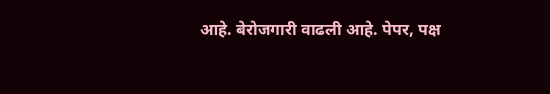आहे. बेरोजगारी वाढली आहे. पेपर, पक्ष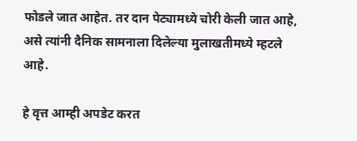फोडले जात आहेत. तर दान पेट्यामध्ये चोरी केली जात आहे, असे त्यांनी दैनिक सामनाला दिलेल्या मुलाखतीमध्ये म्हटले आहे.

हे वृत्त आम्ही अपडेट करत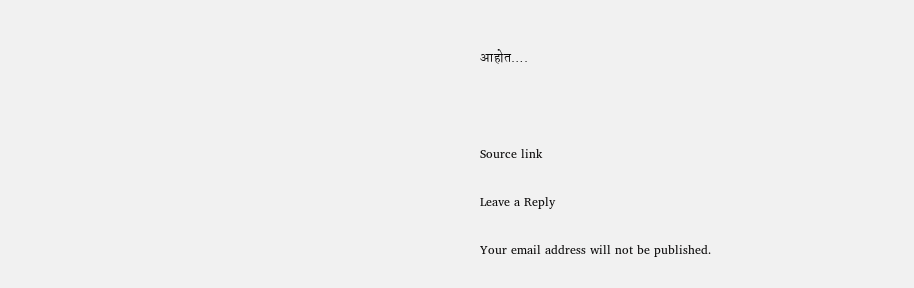आहोत….



Source link

Leave a Reply

Your email address will not be published.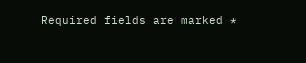Required fields are marked *